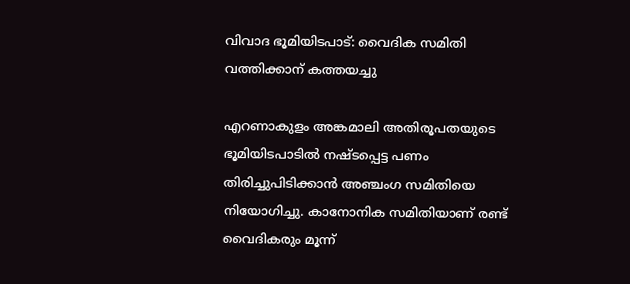വിവാദ ഭൂമിയിടപാട്: വൈദിക സമിതി വത്തിക്കാന് കത്തയച്ചു

എറണാകുളം അങ്കമാലി അതിരൂപതയുടെ ഭൂമിയിടപാടില്‍ നഷ്ടപ്പെട്ട പണം തിരിച്ചുപിടിക്കാന്‍ അഞ്ചംഗ സമിതിയെ നിയോഗിച്ചു. കാനോനിക സമിതിയാണ് രണ്ട് വൈദികരും മൂന്ന്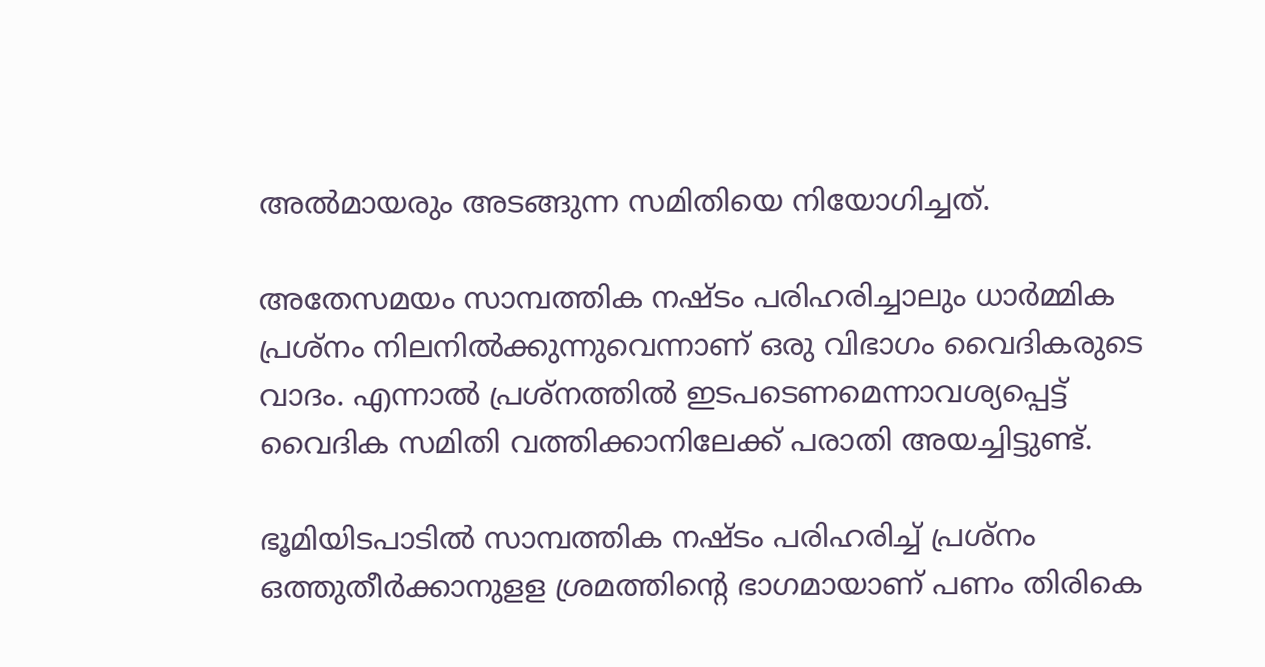അല്‍മായരും അടങ്ങുന്ന സമിതിയെ നിയോഗിച്ചത്.

അതേസമയം സാമ്പത്തിക നഷ്ടം പരിഹരിച്ചാലും ധാര്‍മ്മിക പ്രശ്‌നം നിലനില്‍ക്കുന്നുവെന്നാണ് ഒരു വിഭാഗം വൈദികരുടെ വാദം. എന്നാല്‍ പ്രശ്‌നത്തില്‍ ഇടപടെണമെന്നാവശ്യപ്പെട്ട് വൈദിക സമിതി വത്തിക്കാനിലേക്ക് പരാതി അയച്ചിട്ടുണ്ട്.

ഭൂമിയിടപാടില്‍ സാമ്പത്തിക നഷ്ടം പരിഹരിച്ച് പ്രശ്‌നം ഒത്തുതീര്‍ക്കാനുളള ശ്രമത്തിന്റെ ഭാഗമായാണ് പണം തിരികെ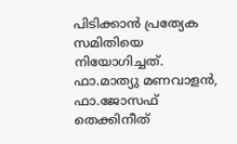പിടിക്കാന്‍ പ്രത്യേക സമിതിയെ നിയോഗിച്ചത്. ഫാ.മാത്യു മണവാളന്‍, ഫാ.ജോസഫ് തെക്കിനീത്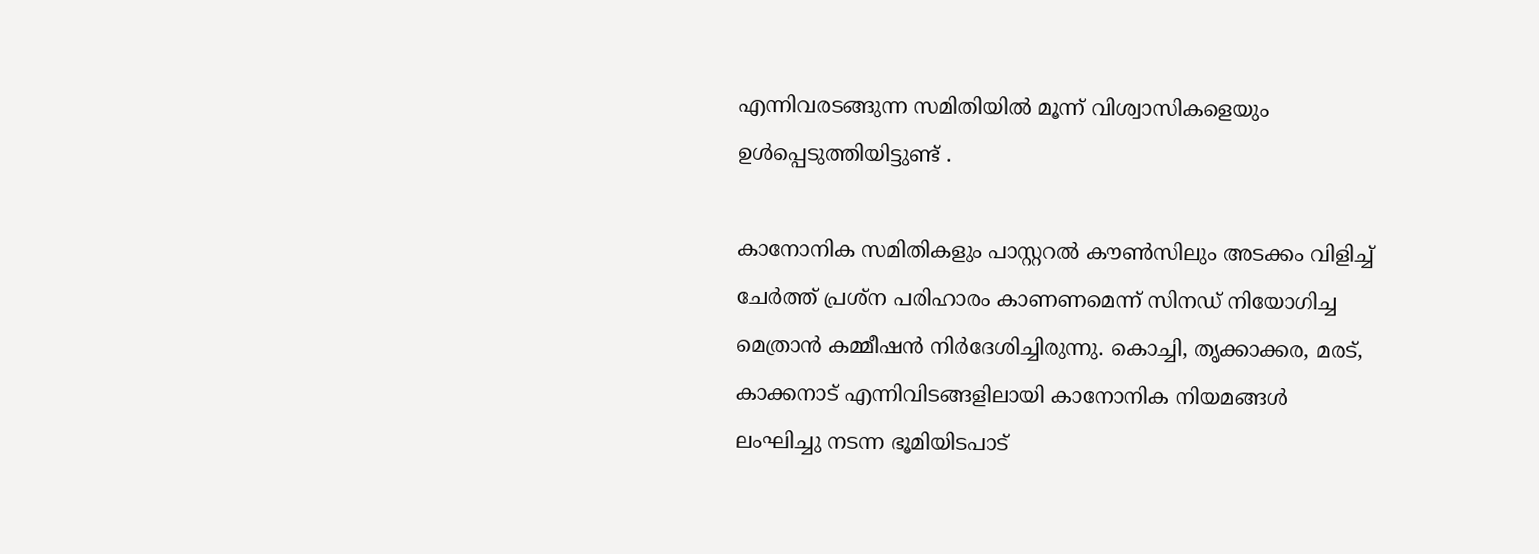എന്നിവരടങ്ങുന്ന സമിതിയില്‍ മൂന്ന് വിശ്വാസികളെയും ഉള്‍പ്പെടുത്തിയിട്ടുണ്ട് .

കാനോനിക സമിതികളും പാസ്റ്ററല്‍ കൗണ്‍സിലും അടക്കം വിളിച്ച് ചേര്‍ത്ത് പ്രശ്‌ന പരിഹാരം കാണണമെന്ന് സിനഡ് നിയോഗിച്ച മെത്രാന്‍ കമ്മീഷന്‍ നിര്‍ദേശിച്ചിരുന്നു. കൊച്ചി, തൃക്കാക്കര, മരട്, കാക്കനാട് എന്നിവിടങ്ങളിലായി കാനോനിക നിയമങ്ങള്‍ ലംഘിച്ചു നടന്ന ഭൂമിയിടപാട്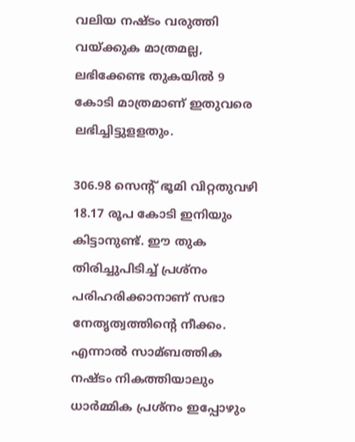വലിയ നഷ്ടം വരുത്തി വയ്ക്കുക മാത്രമല്ല, ലഭിക്കേണ്ട തുകയില്‍ 9 കോടി മാത്രമാണ് ഇതുവരെ ലഭിച്ചിട്ടുളളതും.

306.98 സെന്റ് ഭൂമി വിറ്റതുവഴി 18.17 രൂപ കോടി ഇനിയും കിട്ടാനുണ്ട്. ഈ തുക തിരിച്ചുപിടിച്ച് പ്രശ്‌നം പരിഹരിക്കാനാണ് സഭാ നേതൃത്വത്തിന്റെ നീക്കം. എന്നാല്‍ സാമ്ബത്തിക നഷ്ടം നികത്തിയാലും ധാര്‍മ്മിക പ്രശ്‌നം ഇപ്പോഴും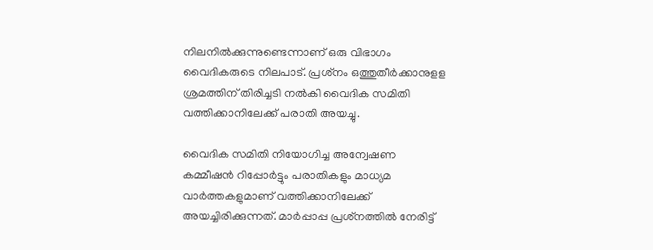നിലനില്‍ക്കുന്നുണ്ടെന്നാണ് ഒരു വിഭാഗം വൈദികരുടെ നിലപാട്. പ്രശ്‌നം ഒത്തുതീര്‍ക്കാനുളള ശ്രമത്തിന് തിരിച്ചടി നല്‍കി വൈദിക സമിതി വത്തിക്കാനിലേക്ക് പരാതി അയച്ചു.

വൈദിക സമിതി നിയോഗിച്ച അന്വേഷണ കമ്മീഷന്‍ റിപ്പോര്‍ട്ടും പരാതികളും മാധ്യമ വാര്‍ത്തകളുമാണ് വത്തിക്കാനിലേക്ക് അയച്ചിരിക്കുന്നത്. മാര്‍പ്പാപ്പ പ്രശ്‌നത്തില്‍ നേരിട്ട്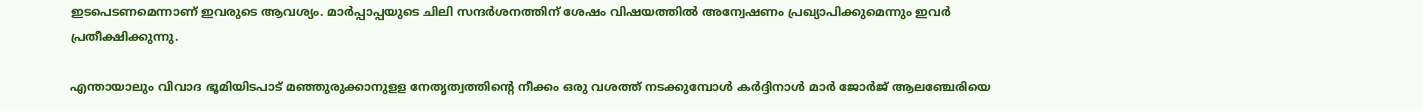ഇടപെടണമെന്നാണ് ഇവരുടെ ആവശ്യം. മാര്‍പ്പാപ്പയുടെ ചിലി സന്ദര്‍ശനത്തിന് ശേഷം വിഷയത്തില്‍ അന്വേഷണം പ്രഖ്യാപിക്കുമെന്നും ഇവര്‍ പ്രതീക്ഷിക്കുന്നു.

എന്തായാലും വിവാദ ഭൂമിയിടപാട് മഞ്ഞുരുക്കാനുളള നേതൃത്വത്തിന്റെ നീക്കം ഒരു വശത്ത് നടക്കുമ്പോള്‍ കര്‍ദ്ദിനാള്‍ മാര്‍ ജോര്‍ജ് ആലഞ്ചേരിയെ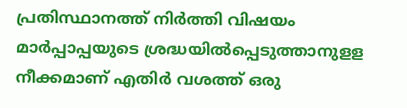പ്രതിസ്ഥാനത്ത് നിര്‍ത്തി വിഷയം മാര്‍പ്പാപ്പയുടെ ശ്രദ്ധയില്‍പ്പെടുത്താനുളള നീക്കമാണ് എതിര്‍ വശത്ത് ഒരു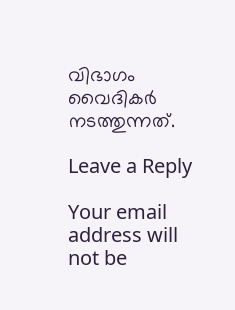വിഭാഗം വൈദികര്‍ നടത്തുന്നത്.

Leave a Reply

Your email address will not be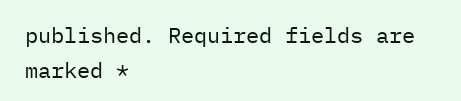published. Required fields are marked *